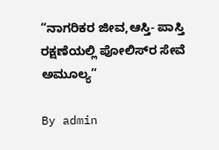“ನಾಗರಿಕರ ಜೀವ,ಆಸ್ತಿ- ಪಾಸ್ತಿ ರಕ್ಷಣೆಯಲ್ಲಿ ಪೋಲಿಸ್‌ರ ಸೇವೆ ಅಮೂಲ್ಯ”

By admin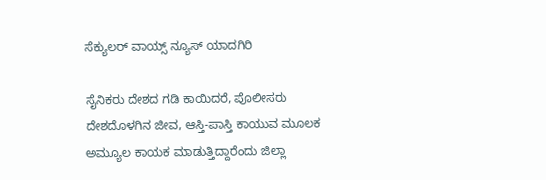ಸೆಕ್ಯುಲರ್ ವಾಯ್ಸ್ ನ್ಯೂಸ್ ಯಾದಗಿರಿ

ಸೈನಿಕರು ದೇಶದ ಗಡಿ ಕಾಯಿದರೆ, ಪೊಲೀಸರು ದೇಶದೊಳಗಿನ ಜೀವ, ಆಸ್ತಿ-ಪಾಸ್ತಿ ಕಾಯುವ ಮೂಲಕ ಅಮ್ಯೂಲ ಕಾಯಕ ಮಾಡುತ್ತಿದ್ದಾರೆಂದು ಜಿಲ್ಲಾ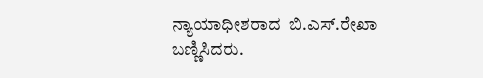ನ್ಯಾಯಾಧೀಶರಾದ  ಬಿ.ಎಸ್.ರೇಖಾ ಬಣ್ಣಿಸಿದರು.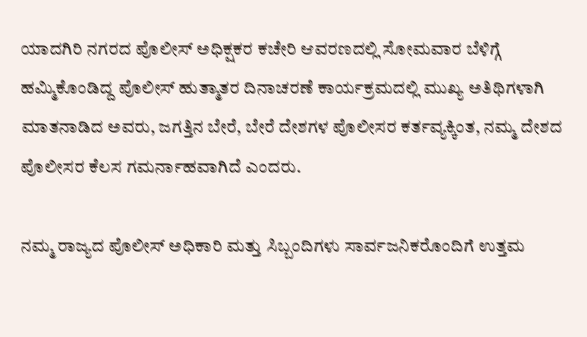ಯಾದಗಿರಿ ನಗರದ ಪೊಲೀಸ್ ಅಧಿಕ್ಷಕರ ಕಚೇರಿ ಆವರಣದಲ್ಲಿ ಸೋಮವಾರ ಬೆಳಿಗ್ಗೆ ಹಮ್ಮಿಕೊಂಡಿದ್ದ ಪೊಲೀಸ್ ಹುತ್ಮಾತರ ದಿನಾಚರಣೆ ಕಾರ್ಯಕ್ರಮದಲ್ಲಿ ಮುಖ್ಯ ಅತಿಥಿಗಳಾಗಿ ಮಾತನಾಡಿದ ಅವರು, ಜಗತ್ತಿನ ಬೇರೆ, ಬೇರೆ ದೇಶಗಳ ಪೊಲೀಸರ ಕರ್ತವ್ಯಕ್ಕಿಂತ, ನಮ್ಮ ದೇಶದ ಪೊಲೀಸರ ಕೆಲಸ ಗಮರ್ನಾಹವಾಗಿದೆ ಎಂದರು.

ನಮ್ಮ ರಾಜ್ಯದ ಪೊಲೀಸ್ ಅಧಿಕಾರಿ ಮತ್ತು ಸಿಬ್ಬಂದಿಗಳು ಸಾರ್ವಜನಿಕರೊಂದಿಗೆ ಉತ್ತಮ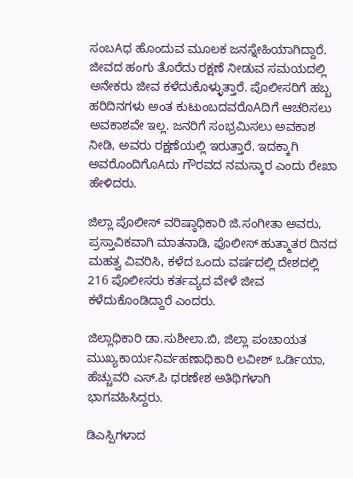ಸಂಬAಧ ಹೊಂದುವ ಮೂಲಕ ಜನಸ್ನೇಹಿಯಾಗಿದ್ದಾರೆ. ಜೀವದ ಹಂಗು ತೊರೆದು ರಕ್ಷಣೆ ನೀಡುವ ಸಮಯದಲ್ಲಿ ಅನೇಕರು ಜೀವ ಕಳೆದುಕೊಳ್ಳುತ್ತಾರೆ. ಪೊಲೀಸರಿಗೆ ಹಬ್ಬ ಹರಿದಿನಗಳು ಅಂತ ಕುಟುಂಬದವರೊAದಿಗೆ ಆಚರಿಸಲು ಅವಕಾಶವೇ ಇಲ್ಲ. ಜನರಿಗೆ ಸಂಭ್ರಮಿಸಲು ಅವಕಾಶ ನೀಡಿ, ಅವರು ರಕ್ಷಣೆಯಲ್ಲಿ ಇರುತ್ತಾರೆ. ಇದಕ್ಕಾಗಿ ಅವರೊಂದಿಗೊAದು ಗೌರವದ ನಮಸ್ಕಾರ ಎಂದು ರೇಖಾ ಹೇಳಿದರು.

ಜಿಲ್ಲಾ ಪೊಲೀಸ್ ವರಿಷ್ಠಾಧಿಕಾರಿ ಜಿ.ಸಂಗೀತಾ ಅವರು, ಪ್ರಸ್ತಾವಿಕವಾಗಿ ಮಾತನಾಡಿ, ಪೊಲೀಸ್ ಹುತ್ಮಾತರ ದಿನದ ಮಹತ್ವ ವಿವರಿಸಿ, ಕಳೆದ ಒಂದು ವರ್ಷದಲ್ಲಿ ದೇಶದಲ್ಲಿ 216 ಪೊಲೀಸರು ಕರ್ತವ್ಯದ ವೇಳೆ ಜೀವ ಕಳೆದುಕೊಂಡಿದ್ದಾರೆ ಎಂದರು.

ಜಿಲ್ಲಾಧಿಕಾರಿ ಡಾ.ಸುಶೀಲಾ.ಬಿ, ಜಿಲ್ಲಾ ಪಂಚಾಯತ ಮುಖ್ಯಕಾರ್ಯನಿರ್ವಹಣಾಧಿಕಾರಿ ಲವೀಶ್ ಒರ್ಡಿಯಾ, ಹೆಚ್ಚುವರಿ ಎಸ್.ಪಿ ಧರಣೇಶ ಅತಿಥಿಗಳಾಗಿ ಭಾಗವಹಿಸಿದ್ದರು.

ಡಿಎಸ್ಪಿಗಳಾದ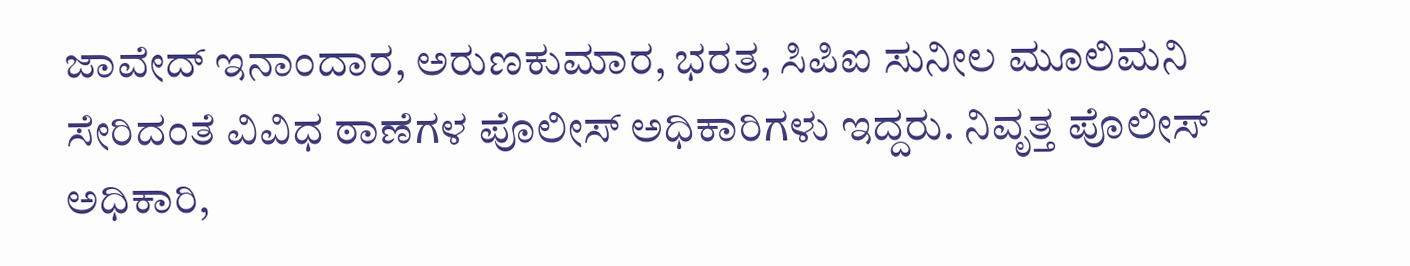ಜಾವೇದ್ ಇನಾಂದಾರ, ಅರುಣಕುಮಾರ, ಭರತ, ಸಿಪಿಐ ಸುನೀಲ ಮೂಲಿಮನಿ ಸೇರಿದಂತೆ ವಿವಿಧ ಠಾಣೆಗಳ ಪೊಲೀಸ್ ಅಧಿಕಾರಿಗಳು ಇದ್ದರು. ನಿವೃತ್ತ ಪೊಲೀಸ್ ಅಧಿಕಾರಿ,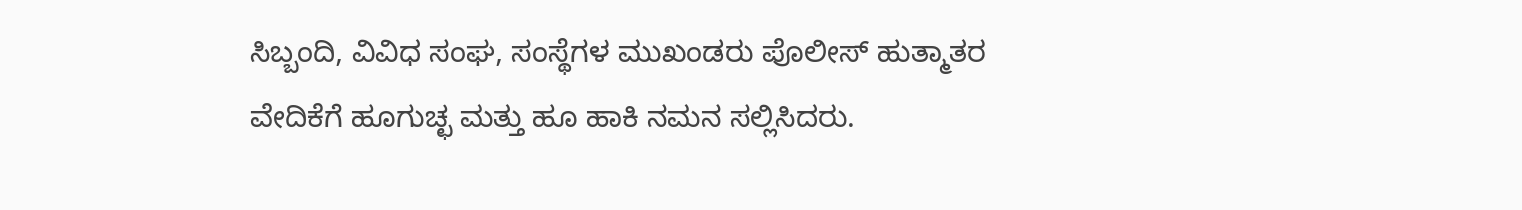ಸಿಬ್ಬಂದಿ, ವಿವಿಧ ಸಂಘ, ಸಂಸ್ಥೆಗಳ ಮುಖಂಡರು ಪೊಲೀಸ್ ಹುತ್ಮಾತರ ವೇದಿಕೆಗೆ ಹೂಗುಚ್ಛ ಮತ್ತು ಹೂ ಹಾಕಿ ನಮನ ಸಲ್ಲಿಸಿದರು.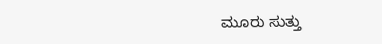ಮೂರು ಸುತ್ತು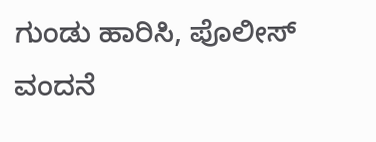ಗುಂಡು ಹಾರಿಸಿ, ಪೊಲೀಸ್ ವಂದನೆ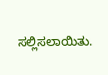ಸಲ್ಲಿಸಲಾಯಿತು.